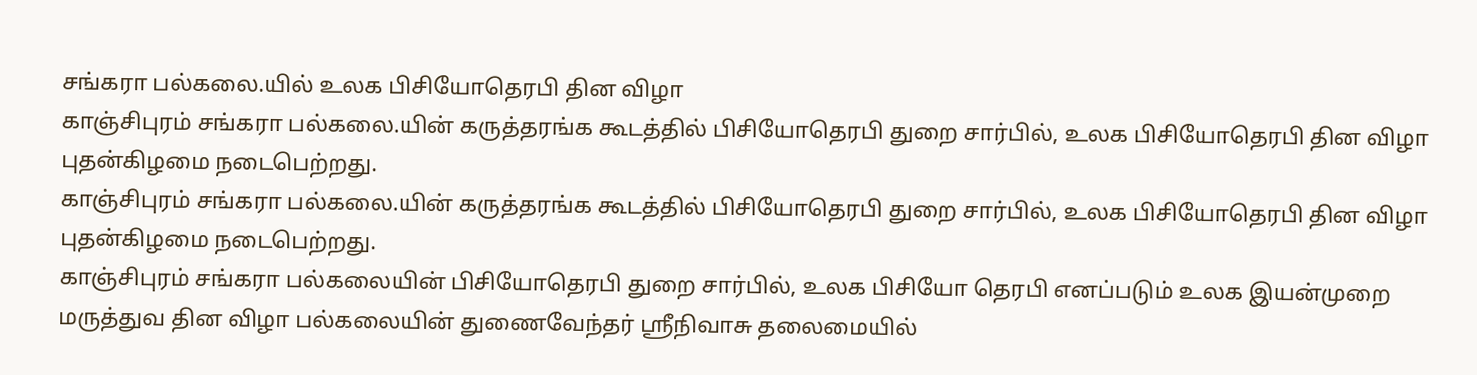சங்கரா பல்கலை.யில் உலக பிசியோதெரபி தின விழா
காஞ்சிபுரம் சங்கரா பல்கலை.யின் கருத்தரங்க கூடத்தில் பிசியோதெரபி துறை சார்பில், உலக பிசியோதெரபி தின விழா புதன்கிழமை நடைபெற்றது.
காஞ்சிபுரம் சங்கரா பல்கலை.யின் கருத்தரங்க கூடத்தில் பிசியோதெரபி துறை சார்பில், உலக பிசியோதெரபி தின விழா புதன்கிழமை நடைபெற்றது.
காஞ்சிபுரம் சங்கரா பல்கலையின் பிசியோதெரபி துறை சார்பில், உலக பிசியோ தெரபி எனப்படும் உலக இயன்முறை மருத்துவ தின விழா பல்கலையின் துணைவேந்தர் ஸ்ரீநிவாசு தலைமையில்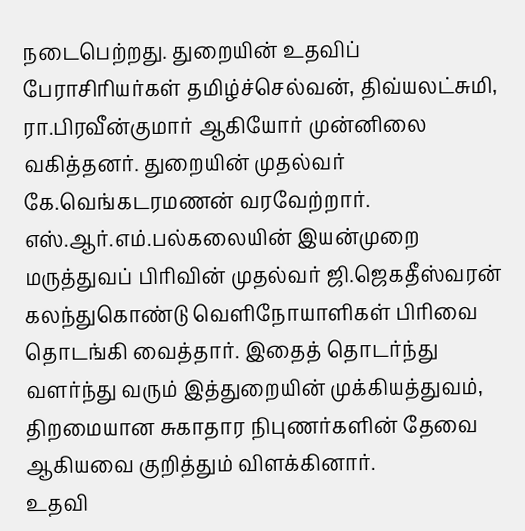நடைபெற்றது. துறையின் உதவிப் பேராசிரியர்கள் தமிழ்ச்செல்வன், திவ்யலட்சுமி, ரா.பிரவீன்குமார் ஆகியோர் முன்னிலை வகித்தனர். துறையின் முதல்வர் கே.வெங்கடரமணன் வரவேற்றார். எஸ்.ஆர்.எம்.பல்கலையின் இயன்முறை மருத்துவப் பிரிவின் முதல்வர் ஜி.ஜெகதீஸ்வரன் கலந்துகொண்டு வெளிநோயாளிகள் பிரிவை தொடங்கி வைத்தார். இதைத் தொடர்ந்து வளர்ந்து வரும் இத்துறையின் முக்கியத்துவம், திறமையான சுகாதார நிபுணர்களின் தேவை ஆகியவை குறித்தும் விளக்கினார்.
உதவி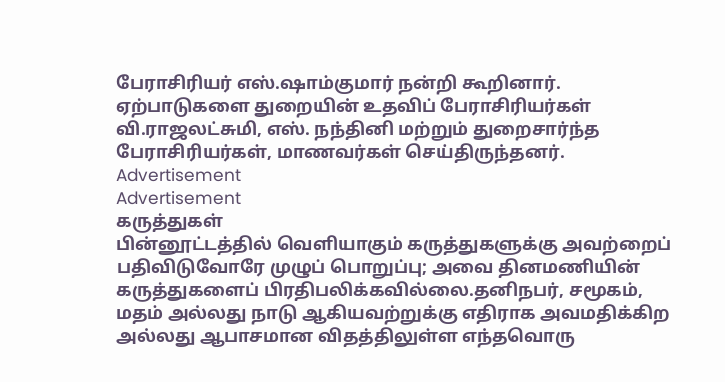பேராசிரியர் எஸ்.ஷாம்குமார் நன்றி கூறினார். ஏற்பாடுகளை துறையின் உதவிப் பேராசிரியர்கள் வி.ராஜலட்சுமி, எஸ். நந்தினி மற்றும் துறைசார்ந்த பேராசிரியர்கள், மாணவர்கள் செய்திருந்தனர்.
Advertisement
Advertisement
கருத்துகள்
பின்னூட்டத்தில் வெளியாகும் கருத்துகளுக்கு அவற்றைப் பதிவிடுவோரே முழுப் பொறுப்பு; அவை தினமணியின் கருத்துகளைப் பிரதிபலிக்கவில்லை.தனிநபர், சமூகம், மதம் அல்லது நாடு ஆகியவற்றுக்கு எதிராக அவமதிக்கிற அல்லது ஆபாசமான விதத்திலுள்ள எந்தவொரு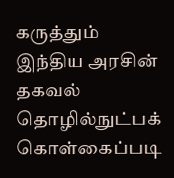கருத்தும் இந்திய அரசின் தகவல் தொழில்நுட்பக் கொள்கைப்படி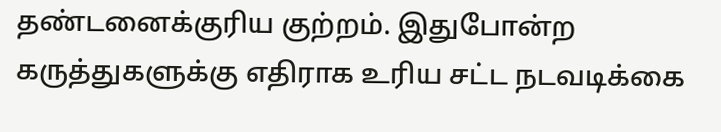தண்டனைக்குரிய குற்றம். இதுபோன்ற கருத்துகளுக்கு எதிராக உரிய சட்ட நடவடிக்கை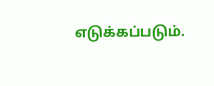எடுக்கப்படும்.